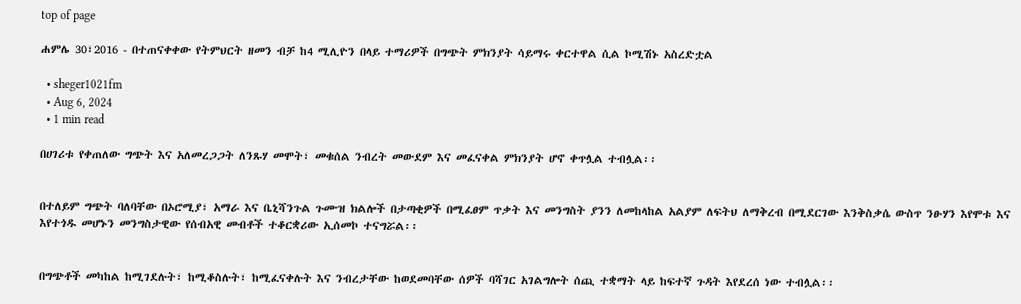top of page

ሐምሌ 30፣2016 - በተጠናቀቀው የትምህርት ዘመን ብቻ ከ4 ሚሊዮን በላይ ተማሪዎች በግጭት ምክንያት ሳይማሩ ቀርተዋል ሲል ኮሚሽኑ አስረድቷል

  • sheger1021fm
  • Aug 6, 2024
  • 1 min read

በሀገሪቱ የቀጠለው ግጭት እና አለመረጋጋት ለንጹሃ መሞት፣ መቁሰል ንብረት መውደም እና መፈናቀል ምክንያት ሆኖ ቀጥሏል ተብሏል፡፡


በተለይም ግጭት ባለባቸው በኦሮሚያ፣ አማራ እና ቤኒሻንጉል ጉሙዝ ክልሎች በታጣቂዎች በሚፈፀም ጥቃት እና መንግስት ያንን ለመከላከል አልያም ለፍትህ ለማቅረብ በሚደርገው እንቅስቃሴ ውስጥ ንፁሃን እየሞቱ እና እየተጎዱ መሆኑን መንግስታዊው የሰብአዊ መብቶች ተቆርቋሪው ኢሰመኮ ተናግሯል፡፡


በግጭቶች መካከል ከሚገደሉት፣ ከሚቆስሉት፣ ከሚፈናቀሉት እና ንብረታቸው ከወደመባቸው ሰዎች ባሻገር አገልግሎት ሰጪ ተቋማት ላይ ከፍተኛ ጉዳት እየደረሰ ነው ተብሏል፡፡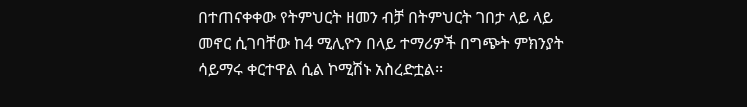በተጠናቀቀው የትምህርት ዘመን ብቻ በትምህርት ገበታ ላይ ላይ መኖር ሲገባቸው ከ4 ሚሊዮን በላይ ተማሪዎች በግጭት ምክንያት ሳይማሩ ቀርተዋል ሲል ኮሚሽኑ አስረድቷል፡፡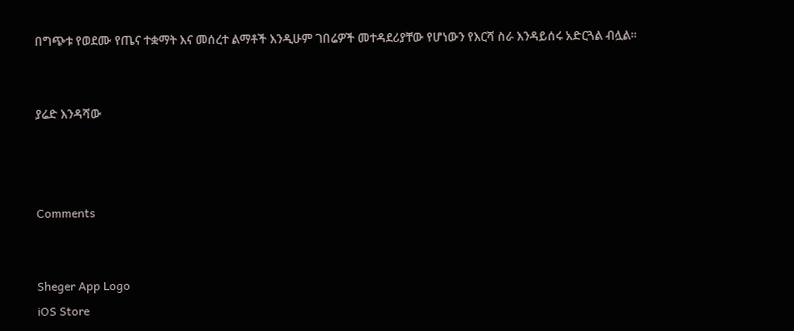በግጭቱ የወደሙ የጤና ተቋማት እና መሰረተ ልማቶች እንዲሁም ገበሬዎች መተዳደሪያቸው የሆነውን የእርሻ ስራ እንዳይሰሩ አድርጓል ብሏል፡፡


ያሬድ እንዳሻው



Comments


Sheger App Logo
iOS Store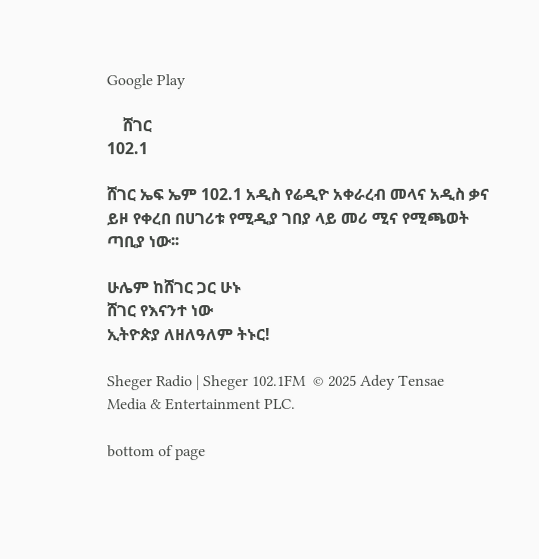Google Play

    ሸገር
102.1

ሸገር ኤፍ ኤም 102.1 አዲስ የሬዲዮ አቀራረብ መላና አዲስ ቃና ይዞ የቀረበ በሀገሪቱ የሚዲያ ገበያ ላይ መሪ ሚና የሚጫወት ጣቢያ ነው፡፡

ሁሌም ከሸገር ጋር ሁኑ
ሸገር የእናንተ ነው
ኢትዮጵያ ለዘለዓለም ትኑር!

Sheger Radio | Sheger 102.1FM  © 2025 Adey Tensae Media & Entertainment PLC.

bottom of page